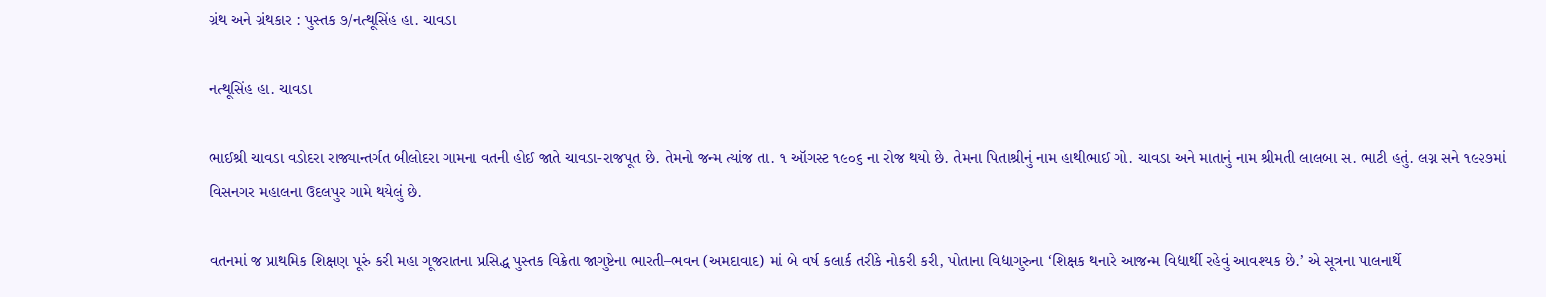ગ્રંથ અને ગ્રંથકાર : પુસ્તક ૭/નત્થૂસિંહ હા. ચાવડા

નત્થૂસિંહ હા. ચાવડા

ભાઈશ્રી ચાવડા વડોદરા રાજ્યાન્તર્ગત બીલોદરા ગામના વતની હોઈ જાતે ચાવડા-રાજપૂત છે. તેમનો જન્મ ત્યાંજ તા. ૧ ઑગસ્ટ ૧૯૦૬ ના રોજ થયો છે. તેમના પિતાશ્રીનું નામ હાથીભાઈ ગો. ચાવડા અને માતાનું નામ શ્રીમતી લાલબા સ. ભાટી હતું. લગ્ન સને ૧૯૨૭માં વિસનગર મહાલના ઉદલપુર ગામે થયેલું છે.

વતનમાં જ પ્રાથમિક શિક્ષણ પૂરું કરી મહા ગૂજરાતના પ્રસિદ્ધ પુસ્તક વિક્રેતા જાગુષ્ટેના ભારતી–ભવન (અમદાવાદ) માં બે વર્ષ કલાર્ક તરીકે નોકરી કરી, પોતાના વિદ્યાગુરુના ‘શિક્ષક થનારે આજન્મ વિદ્યાર્થી રહેવું આવશ્યક છે.’ એ સૂત્રના પાલનાર્થે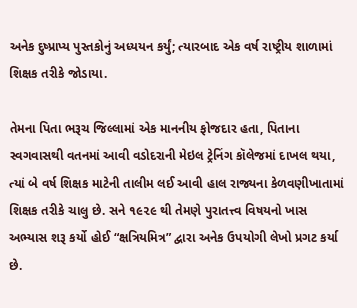અનેક દુષ્પ્રાપ્ય પુસ્તકોનું અધ્યયન કર્યું; ત્યારબાદ એક વર્ષ રાષ્ટ્રીય શાળામાં શિક્ષક તરીકે જોડાયા.

તેમના પિતા ભરૂચ જિલ્લામાં એક માનનીય ફોજદાર હતા, પિતાના સ્વગવાસથી વતનમાં આવી વડોદરાની મેઇલ ટ્રેનિંગ કૉલેજમાં દાખલ થયા, ત્યાં બે વર્ષ શિક્ષક માટેની તાલીમ લઈ આવી હાલ રાજ્યના કેળવણીખાતામાં શિક્ષક તરીકે ચાલુ છે. સને ૧૯૨૯ થી તેમણે પુરાતત્ત્વ વિષયનો ખાસ અભ્યાસ શરૂ કર્યો હોઈ “ક્ષત્રિયમિત્ર” દ્વારા અનેક ઉપયોગી લેખો પ્રગટ કર્યા છે.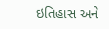ઇતિહાસ અને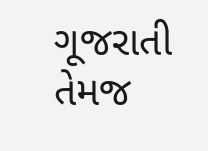ગૂજરાતી તેમજ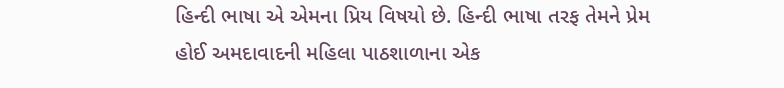હિન્દી ભાષા એ એમના પ્રિય વિષયો છે. હિન્દી ભાષા તરફ તેમને પ્રેમ હોઈ અમદાવાદની મહિલા પાઠશાળાના એક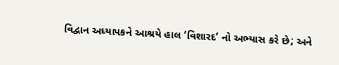વિદ્વાન અધ્યાપકને આશ્રયે હાલ ‘વિશારદ’ નો અભ્યાસ કરે છે; અને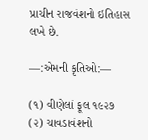પ્રાચીન રાજવંશનો ઇતિહાસ લખે છે.

—:એમની કૃતિઓ:—

(૧) વીણેલાં ફૂલ ૧૯૨૭
(૨) ચાવડાવંશનો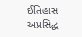ઈતિહાસ અપ્રસિદ્ધ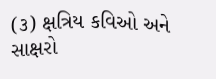(૩) ક્ષત્રિય કવિઓ અને સાક્ષરો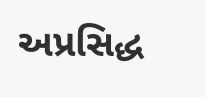અપ્રસિદ્ધ